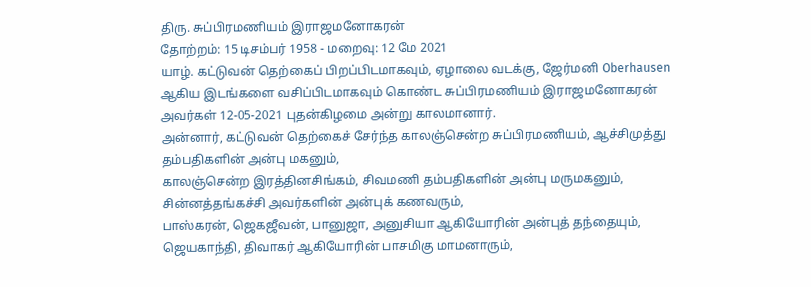திரு. சுப்பிரமணியம் இராஜமனோகரன்
தோற்றம்: 15 டிசம்பர் 1958 - மறைவு: 12 மே 2021
யாழ். கட்டுவன் தெற்கைப் பிறப்பிடமாகவும், ஏழாலை வடக்கு, ஜேர்மனி Oberhausen ஆகிய இடங்களை வசிப்பிடமாகவும் கொண்ட சுப்பிரமணியம் இராஜமனோகரன் அவர்கள் 12-05-2021 புதன்கிழமை அன்று காலமானார்.
அன்னார், கட்டுவன் தெற்கைச் சேர்ந்த காலஞ்சென்ற சுப்பிரமணியம், ஆச்சிமுத்து தம்பதிகளின் அன்பு மகனும்,
காலஞ்சென்ற இரத்தினசிங்கம், சிவமணி தம்பதிகளின் அன்பு மருமகனும்,
சின்னத்தங்கச்சி அவர்களின் அன்புக் கணவரும்,
பாஸ்கரன், ஜெகஜீவன், பானுஜா, அனுசியா ஆகியோரின் அன்புத் தந்தையும்,
ஜெயகாந்தி, திவாகர் ஆகியோரின் பாசமிகு மாமனாரும்,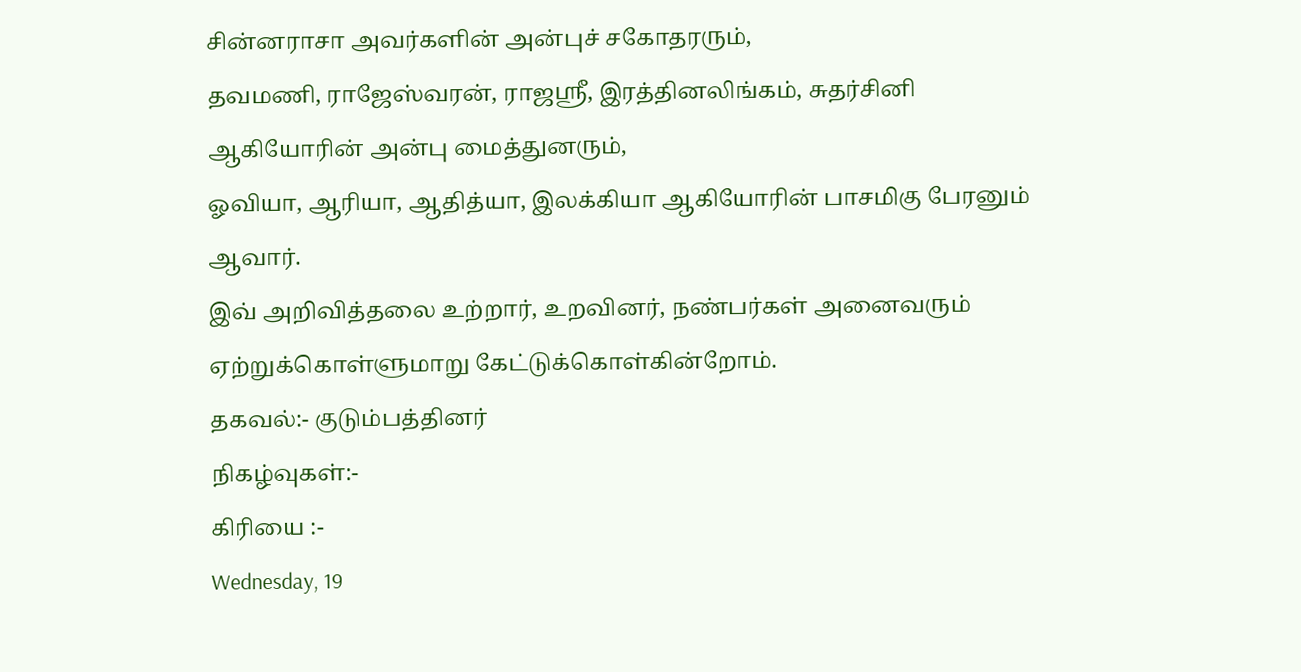சின்னராசா அவர்களின் அன்புச் சகோதரரும்,
தவமணி, ராஜேஸ்வரன், ராஜஸ்ரீ, இரத்தினலிங்கம், சுதர்சினி ஆகியோரின் அன்பு மைத்துனரும்,
ஓவியா, ஆரியா, ஆதித்யா, இலக்கியா ஆகியோரின் பாசமிகு பேரனும் ஆவார்.
இவ் அறிவித்தலை உற்றார், உறவினர், நண்பர்கள் அனைவரும் ஏற்றுக்கொள்ளுமாறு கேட்டுக்கொள்கின்றோம்.
தகவல்:- குடும்பத்தினர்
நிகழ்வுகள்:-
கிரியை :-
Wednesday, 19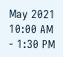May 2021 10:00 AM - 1:30 PM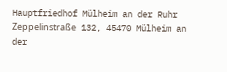Hauptfriedhof Mülheim an der Ruhr
Zeppelinstraße 132, 45470 Mülheim an der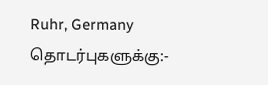Ruhr, Germany
தொடர்புகளுக்கு:-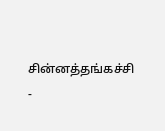சின்னத்தங்கச்சி -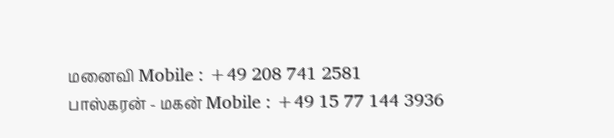மனைவி Mobile : +49 208 741 2581
பாஸ்கரன் - மகன் Mobile : +49 15 77 144 3936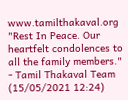www.tamilthakaval.org
"Rest In Peace. Our heartfelt condolences to all the family members."
- Tamil Thakaval Team (15/05/2021 12:24)